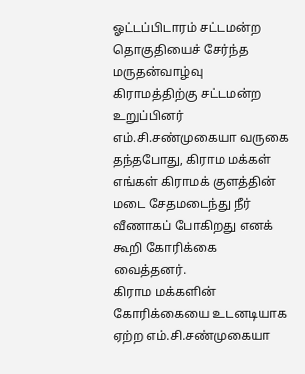ஓட்டப்பிடாரம் சட்டமன்ற தொகுதியைச் சேர்ந்த மருதன்வாழ்வு கிராமத்திற்கு சட்டமன்ற உறுப்பினர் எம்.சி.சண்முகையா வருகை தந்தபோது, கிராம மக்கள் எங்கள் கிராமக் குளத்தின் மடை சேதமடைந்து நீர் வீணாகப் போகிறது எனக் கூறி கோரிக்கை வைத்தனர்.
கிராம மக்களின் கோரிக்கையை உடனடியாக ஏற்ற எம்.சி.சண்முகையா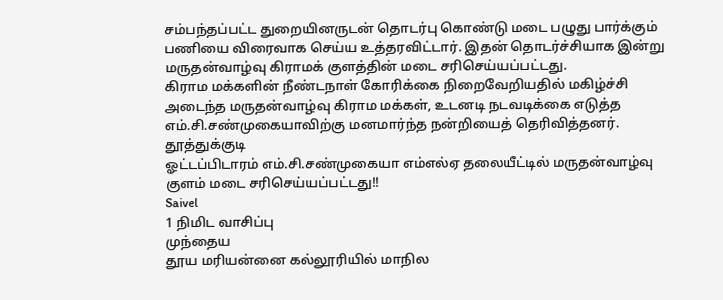சம்பந்தப்பட்ட துறையினருடன் தொடர்பு கொண்டு மடை பழுது பார்க்கும் பணியை விரைவாக செய்ய உத்தரவிட்டார். இதன் தொடர்ச்சியாக இன்று மருதன்வாழ்வு கிராமக் குளத்தின் மடை சரிசெய்யப்பட்டது.
கிராம மக்களின் நீண்டநாள் கோரிக்கை நிறைவேறியதில் மகிழ்ச்சி அடைந்த மருதன்வாழ்வு கிராம மக்கள், உடனடி நடவடிக்கை எடுத்த எம்.சி.சண்முகையாவிற்கு மனமார்ந்த நன்றியைத் தெரிவித்தனர்.
தூத்துக்குடி
ஓட்டப்பிடாரம் எம்.சி.சண்முகையா எம்எல்ஏ தலையீட்டில் மருதன்வாழ்வு குளம் மடை சரிசெய்யப்பட்டது!!
Saivel
1 நிமிட வாசிப்பு
முந்தைய
தூய மரியன்னை கல்லூரியில் மாநில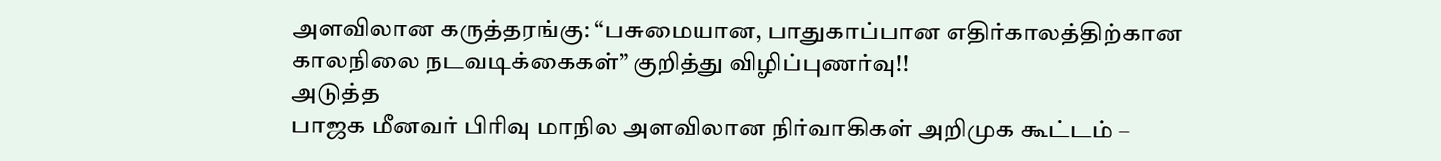அளவிலான கருத்தரங்கு: “பசுமையான, பாதுகாப்பான எதிர்காலத்திற்கான காலநிலை நடவடிக்கைகள்” குறித்து விழிப்புணர்வு!!
அடுத்த
பாஜக மீனவர் பிரிவு மாநில அளவிலான நிர்வாகிகள் அறிமுக கூட்டம் –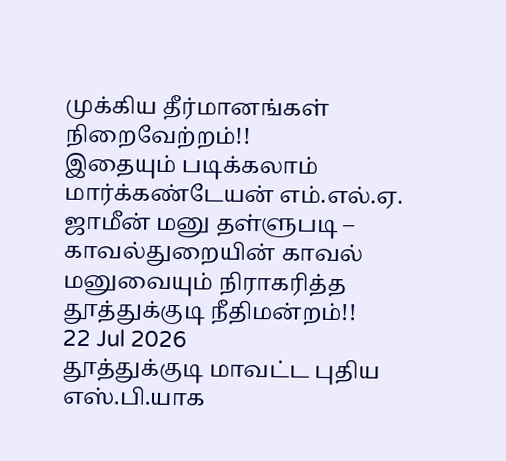முக்கிய தீர்மானங்கள் நிறைவேற்றம்!!
இதையும் படிக்கலாம்
மார்க்கண்டேயன் எம்.எல்.ஏ. ஜாமீன் மனு தள்ளுபடி – காவல்துறையின் காவல் மனுவையும் நிராகரித்த தூத்துக்குடி நீதிமன்றம்!!
22 Jul 2026
தூத்துக்குடி மாவட்ட புதிய எஸ்.பி.யாக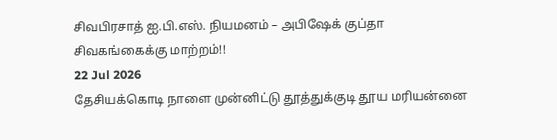சிவபிரசாத் ஐ.பி.எஸ். நியமனம் – அபிஷேக் குப்தா சிவகங்கைக்கு மாற்றம்!!
22 Jul 2026
தேசியக்கொடி நாளை முன்னிட்டு தூத்துக்குடி தூய மரியன்னை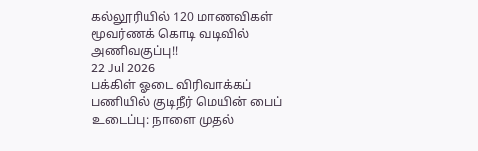கல்லூரியில் 120 மாணவிகள் மூவர்ணக் கொடி வடிவில் அணிவகுப்பு!!
22 Jul 2026
பக்கிள் ஓடை விரிவாக்கப் பணியில் குடிநீர் மெயின் பைப் உடைப்பு: நாளை முதல்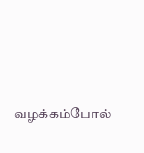வழக்கம்போல்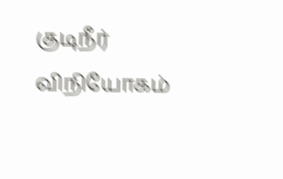குடிநீர் விநியோகம்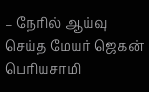– நேரில் ஆய்வு செய்த மேயர் ஜெகன் பெரியசாமி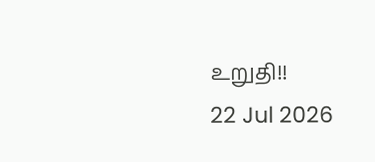உறுதி!!
22 Jul 2026